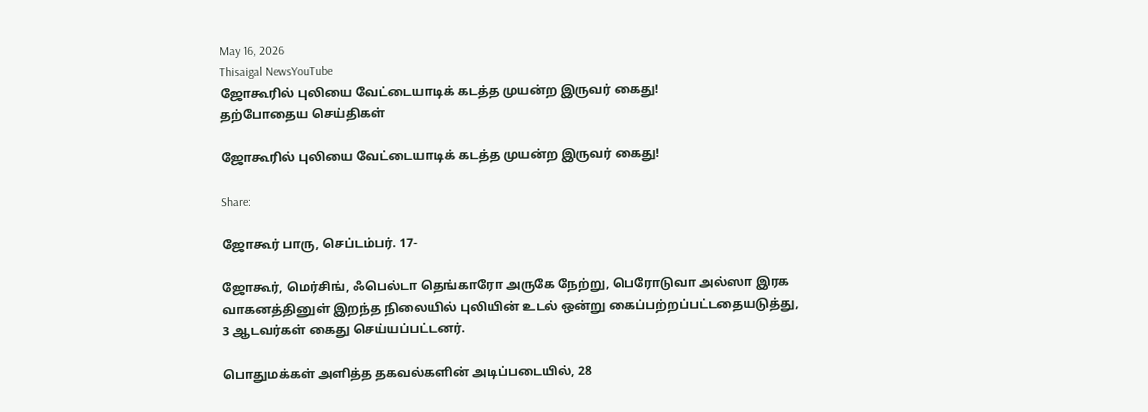May 16, 2026
Thisaigal NewsYouTube
ஜோகூரில் புலியை வேட்டையாடிக் கடத்த முயன்ற இருவர் கைது!
தற்போதைய செய்திகள்

ஜோகூரில் புலியை வேட்டையாடிக் கடத்த முயன்ற இருவர் கைது!

Share:

ஜோகூர் பாரு, செப்டம்பர். 17-

ஜோகூர், மெர்சிங், ஃபெல்டா தெங்காரோ அருகே நேற்று, பெரோடுவா அல்ஸா இரக வாகனத்தினுள் இறந்த நிலையில் புலியின் உடல் ஒன்று கைப்பற்றப்பட்டதையடுத்து, 3 ஆடவர்கள் கைது செய்யப்பட்டனர்.

பொதுமக்கள் அளித்த தகவல்களின் அடிப்படையில், 28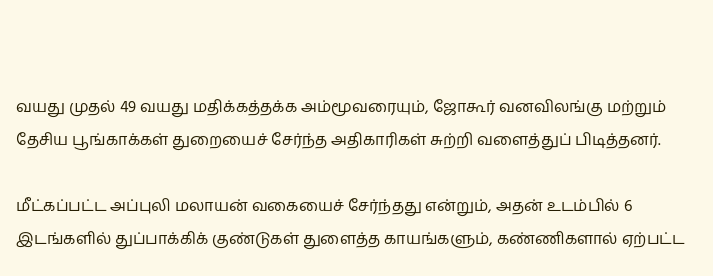வயது முதல் 49 வயது மதிக்கத்தக்க அம்மூவரையும், ஜோகூர் வனவிலங்கு மற்றும் தேசிய பூங்காக்கள் துறையைச் சேர்ந்த அதிகாரிகள் சுற்றி வளைத்துப் பிடித்தனர்.

மீட்கப்பட்ட அப்புலி மலாயன் வகையைச் சேர்ந்தது என்றும், அதன் உடம்பில் 6 இடங்களில் துப்பாக்கிக் குண்டுகள் துளைத்த காயங்களும், கண்ணிகளால் ஏற்பட்ட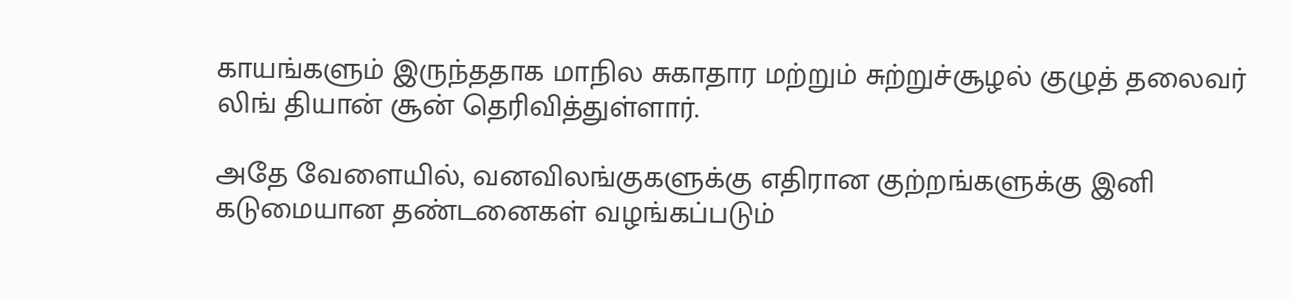காயங்களும் இருந்ததாக மாநில சுகாதார மற்றும் சுற்றுச்சூழல் குழுத் தலைவர் லிங் தியான் சூன் தெரிவித்துள்ளார்.

அதே வேளையில், வனவிலங்குகளுக்கு எதிரான குற்றங்களுக்கு இனி கடுமையான தண்டனைகள் வழங்கப்படும்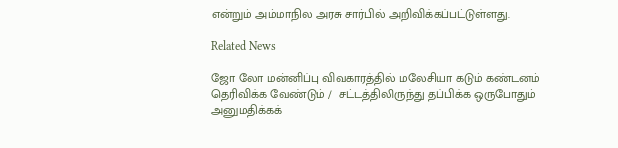என்றும் அம்மாநில அரசு சார்பில் அறிவிக்கப்பட்டுள்ளது.

Related News

ஜோ லோ மன்னிப்பு விவகாரத்தில் மலேசியா கடும் கண்டனம் தெரிவிக்க வேண்டும் /  சட்டத்திலிருந்து தப்பிக்க ஒருபோதும் அனுமதிக்கக்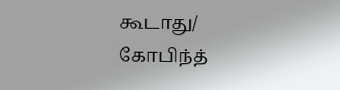கூடாது/ கோபிந்த்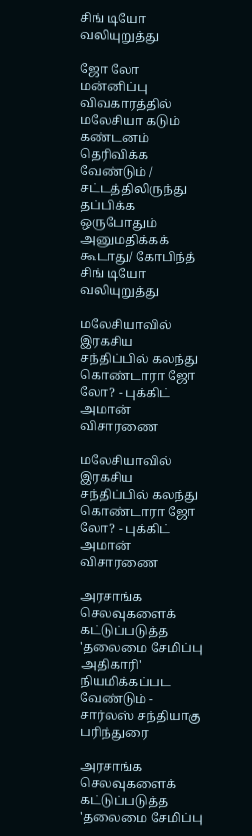சிங் டியோ வலியுறுத்து

ஜோ லோ மன்னிப்பு விவகாரத்தில் மலேசியா கடும் கண்டனம் தெரிவிக்க வேண்டும் / சட்டத்திலிருந்து தப்பிக்க ஒருபோதும் அனுமதிக்கக் கூடாது/ கோபிந்த் சிங் டியோ வலியுறுத்து

மலேசியாவில் இரகசிய சந்திப்பில் கலந்து கொண்டாரா ஜோ லோ? - புக்கிட் அமான் விசாரணை

மலேசியாவில் இரகசிய சந்திப்பில் கலந்து கொண்டாரா ஜோ லோ? - புக்கிட் அமான் விசாரணை

அரசாங்க செலவுகளைக் கட்டுப்படுத்த 'தலைமை சேமிப்பு அதிகாரி' நியமிக்கப்பட வேண்டும் - சார்லஸ் சந்தியாகு பரிந்துரை

அரசாங்க செலவுகளைக் கட்டுப்படுத்த 'தலைமை சேமிப்பு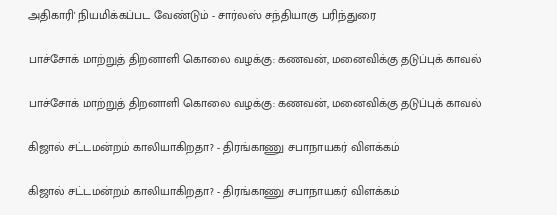அதிகாரி' நியமிக்கப்பட வேண்டும் - சார்லஸ் சந்தியாகு பரிந்துரை

பாச்சோக் மாற்றுத் திறனாளி கொலை வழக்கு: கணவன், மனைவிக்கு தடுப்புக் காவல்

பாச்சோக் மாற்றுத் திறனாளி கொலை வழக்கு: கணவன், மனைவிக்கு தடுப்புக் காவல்

கிஜால் சட்டமன்றம் காலியாகிறதா? - திரங்காணு சபாநாயகர் விளக்கம்

கிஜால் சட்டமன்றம் காலியாகிறதா? - திரங்காணு சபாநாயகர் விளக்கம்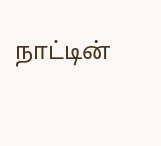நாட்டின்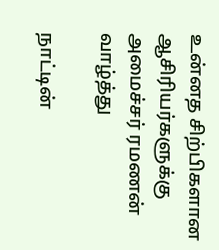உன்னத சிற்பிகளான ஆசிரியர்களுக்கு அமைச்சர் ரமணன் வாழ்த்து

நாட்டின்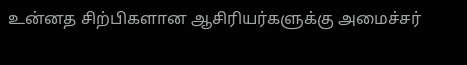உன்னத சிற்பிகளான ஆசிரியர்களுக்கு அமைச்சர்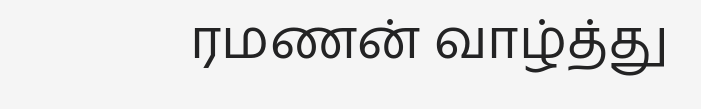ரமணன் வாழ்த்து